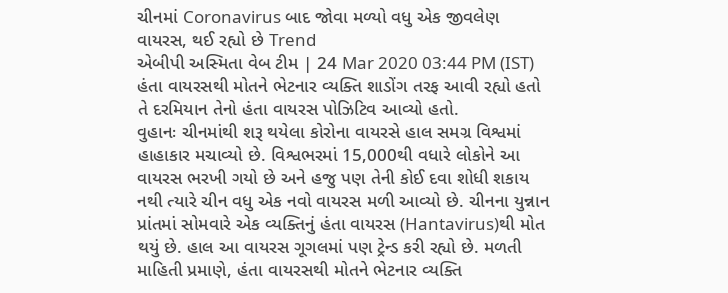ચીનમાં Coronavirus બાદ જોવા મળ્યો વધુ એક જીવલેણ વાયરસ, થઈ રહ્યો છે Trend
એબીપી અસ્મિતા વેબ ટીમ | 24 Mar 2020 03:44 PM (IST)
હંતા વાયરસથી મોતને ભેટનાર વ્યક્તિ શાડોંગ તરફ આવી રહ્યો હતો તે દરમિયાન તેનો હંતા વાયરસ પોઝિટિવ આવ્યો હતો.
વુહાનઃ ચીનમાંથી શરૂ થયેલા કોરોના વાયરસે હાલ સમગ્ર વિશ્વમાં હાહાકાર મચાવ્યો છે. વિશ્વભરમાં 15,000થી વધારે લોકોને આ વાયરસ ભરખી ગયો છે અને હજુ પણ તેની કોઈ દવા શોધી શકાય નથી ત્યારે ચીન વધુ એક નવો વાયરસ મળી આવ્યો છે. ચીનના યુન્નાન પ્રાંતમાં સોમવારે એક વ્યક્તિનું હંતા વાયરસ (Hantavirus)થી મોત થયું છે. હાલ આ વાયરસ ગૂગલમાં પણ ટ્રેન્ડ કરી રહ્યો છે. મળતી માહિતી પ્રમાણે, હંતા વાયરસથી મોતને ભેટનાર વ્યક્તિ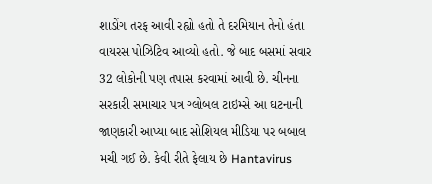શાડોંગ તરફ આવી રહ્યો હતો તે દરમિયાન તેનો હંતા વાયરસ પોઝિટિવ આવ્યો હતો. જે બાદ બસમાં સવાર 32 લોકોની પણ તપાસ કરવામાં આવી છે. ચીનના સરકારી સમાચાર પત્ર ગ્લોબલ ટાઇમ્સે આ ઘટનાની જાણકારી આપ્યા બાદ સોશિયલ મીડિયા પર બબાલ મચી ગઈ છે. કેવી રીતે ફેલાય છે Hantavirus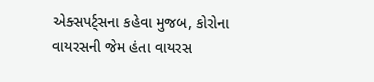એક્સપર્ટ્સના કહેવા મુજબ, કોરોના વાયરસની જેમ હંતા વાયરસ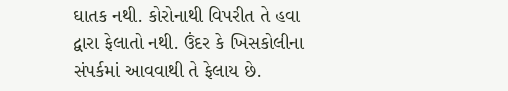ઘાતક નથી. કોરોનાથી વિપરીત તે હવા દ્વારા ફેલાતો નથી. ઉંદર કે ખિસકોલીના સંપર્કમાં આવવાથી તે ફેલાય છે.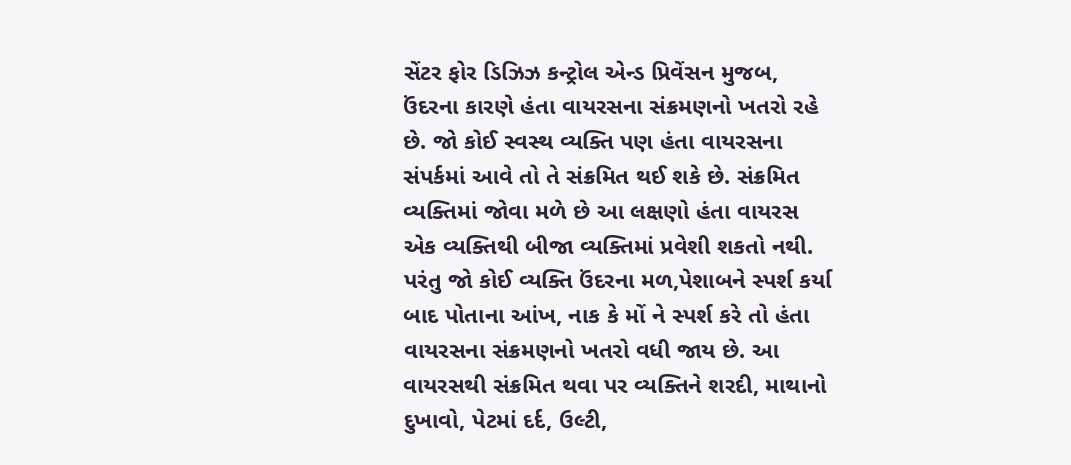સેંટર ફોર ડિઝિઝ કન્ટ્રોલ એન્ડ પ્રિવેંસન મુજબ, ઉંદરના કારણે હંતા વાયરસના સંક્રમણનો ખતરો રહે છે. જો કોઈ સ્વસ્થ વ્યક્તિ પણ હંતા વાયરસના સંપર્કમાં આવે તો તે સંક્રમિત થઈ શકે છે. સંક્રમિત વ્યક્તિમાં જોવા મળે છે આ લક્ષણો હંતા વાયરસ એક વ્યક્તિથી બીજા વ્યક્તિમાં પ્રવેશી શકતો નથી. પરંતુ જો કોઈ વ્યક્તિ ઉંદરના મળ,પેશાબને સ્પર્શ કર્યા બાદ પોતાના આંખ, નાક કે મોં ને સ્પર્શ કરે તો હંતા વાયરસના સંક્રમણનો ખતરો વધી જાય છે. આ વાયરસથી સંક્રમિત થવા પર વ્યક્તિને શરદી, માથાનો દુખાવો, પેટમાં દર્દ, ઉલ્ટી,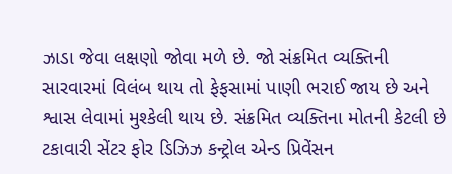ઝાડા જેવા લક્ષણો જોવા મળે છે. જો સંક્રમિત વ્યક્તિની સારવારમાં વિલંબ થાય તો ફેફસામાં પાણી ભરાઈ જાય છે અને શ્વાસ લેવામાં મુશ્કેલી થાય છે. સંક્રમિત વ્યક્તિના મોતની કેટલી છે ટકાવારી સેંટર ફોર ડિઝિઝ કન્ટ્રોલ એન્ડ પ્રિવેંસન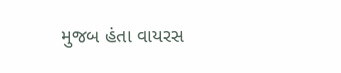મુજબ હંતા વાયરસ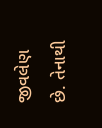જીવલેણ છે. તેનાથી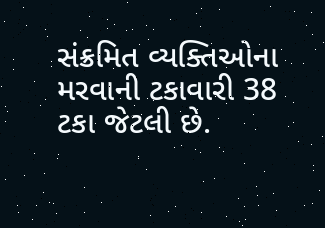સંક્રમિત વ્યક્તિઓના મરવાની ટકાવારી 38 ટકા જેટલી છે.